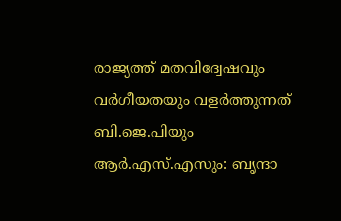രാജ്യത്ത് മതവിദ്വേഷവും വര്‍ഗീയതയും വളര്‍ത്തുന്നത് ബി.ജെ.പിയും ആര്‍.എസ്‌.എസും: ബൃന്ദാ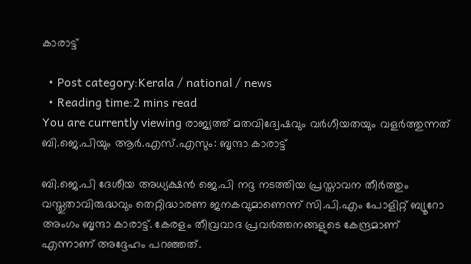കാരാട്ട്

  • Post category:Kerala / national / news
  • Reading time:2 mins read
You are currently viewing രാജ്യത്ത് മതവിദ്വേഷവും വര്‍ഗീയതയും വളര്‍ത്തുന്നത് ബി.ജെ.പിയും ആര്‍.എസ്‌.എസും: ബൃന്ദാ കാരാട്ട്

ബി.ജെ.പി ദേശീയ അധ്യക്ഷന്‍ ജെ.പി നദ്ദ നടത്തിയ പ്രസ്താവന തീര്‍ത്തും വസ്തുതാവിരുദ്ധവും തെറ്റിദ്ധാരണ ജനകവുമാണെന്ന് സി.പി.എം പോളിറ്റ് ബ്യൂറോ അംഗം ബൃന്ദാ കാരാട്ട്. കേരളം തീവ്രവാദ പ്രവര്‍ത്തനങ്ങളുടെ കേന്ദ്രമാണ് എന്നാണ് അദ്ദേഹം പറഞ്ഞത്.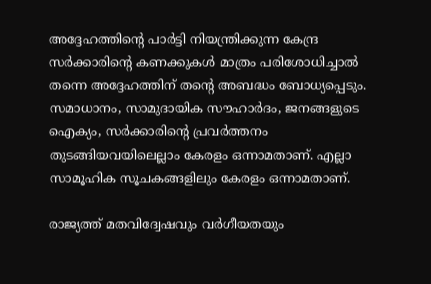അദ്ദേഹത്തിൻ്റെ പാര്‍ട്ടി നിയന്ത്രിക്കുന്ന കേന്ദ്ര സര്‍ക്കാരിൻ്റെ കണക്കുകള്‍ മാത്രം പരിശോധിച്ചാല്‍ തന്നെ അദ്ദേഹത്തിന് തൻ്റെ അബദ്ധം ബോധ്യപ്പെടും. സമാധാനം, സാമുദായിക സൗഹാര്‍ദം, ജനങ്ങളുടെ ഐക്യം, സര്‍ക്കാരിൻ്റെ പ്രവര്‍ത്തനം തുടങ്ങിയവയിലെല്ലാം കേരളം ഒന്നാമതാണ്. എല്ലാ സാമൂഹിക സൂചകങ്ങളിലും കേരളം ഒന്നാമതാണ്.

രാജ്യത്ത് മതവിദ്വേഷവും വര്‍ഗീയതയും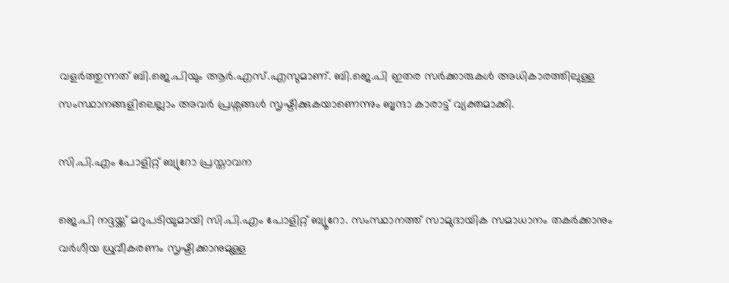വളര്‍ത്തുന്നത് ബി.ജെ.പിയും ആര്‍.എസ്‌.എസുമാണ്. ബി.ജെ.പി ഇതര സര്‍ക്കാരുകള്‍ അധികാരത്തിലുള്ള സംസ്ഥാനങ്ങളിലെല്ലാം അവര്‍ പ്രശ്നങ്ങള്‍ സൃഷ്ടിക്കുകയാണെന്നും ബൃന്ദാ കാരാട്ട് വ്യക്തമാക്കി.

സി.പി.എം പോളിറ്റ് ബ്യുറോ പ്രസ്താവന

ജെ.പി നദ്ദയ്ക്ക് മറുപടിയുമായി സി.പി.എം പോളിറ്റ് ബ്യൂറോ. സംസ്ഥാനത്ത് സാമുദായിക സമാധാനം തകര്‍ക്കാനും വര്‍ഗീയ ധ്രുവീകരണം സൃഷ്ടിക്കാനുമുള്ള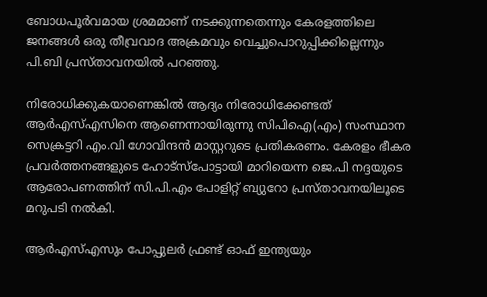ബോധപൂര്‍വമായ ശ്രമമാണ് നടക്കുന്നതെന്നും കേരളത്തിലെ ജനങ്ങള്‍ ഒരു തീവ്രവാദ അക്രമവും വെച്ചുപൊറുപ്പിക്കില്ലെന്നും പി.ബി പ്രസ്താവനയില്‍ പറഞ്ഞു.

നിരോധിക്കുകയാണെങ്കില്‍ ആദ്യം നിരോധിക്കേണ്ടത് ആര്‍എസ്‌എസിനെ ആണെന്നായിരുന്നു സിപിഐ(എം) സംസ്ഥാന സെക്രട്ടറി എം.വി ഗോവിന്ദന്‍ മാസ്റ്ററുടെ പ്രതികരണം. കേരളം ഭീകര പ്രവര്‍ത്തനങ്ങളുടെ ഹോട്സ്പോട്ടായി മാറിയെന്ന ജെ.പി നദ്ദയുടെ ആരോപണത്തിന് സി.പി.എം പോളിറ്റ് ബ്യുറോ പ്രസ്താവനയിലൂടെ മറുപടി നല്‍കി.

ആര്‍എസ്‌എസും പോപ്പുലര്‍ ഫ്രണ്ട് ഓഫ് ഇന്ത്യയും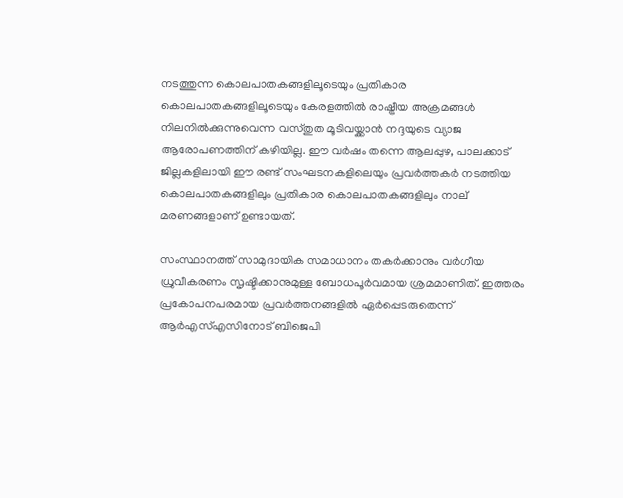നടത്തുന്ന കൊലപാതകങ്ങളിലൂടെയും പ്രതികാര കൊലപാതകങ്ങളിലൂടെയും കേരളത്തില്‍ രാഷ്ട്രീയ അക്രമങ്ങള്‍ നിലനില്‍ക്കുന്നുവെന്ന വസ്തുത മൂടിവയ്ക്കാന്‍ നദ്ദയുടെ വ്യാജ ആരോപണത്തിന് കഴിയില്ല. ഈ വര്‍ഷം തന്നെ ആലപ്പുഴ, പാലക്കാട് ജില്ലകളിലായി ഈ രണ്ട് സംഘടനകളിലെയും പ്രവര്‍ത്തകര്‍ നടത്തിയ കൊലപാതകങ്ങളിലും പ്രതികാര കൊലപാതകങ്ങളിലും നാല് മരണങ്ങളാണ് ഉണ്ടായത്.

സംസ്ഥാനത്ത് സാമുദായിക സമാധാനം തകര്‍ക്കാനും വര്‍ഗീയ ധ്രുവീകരണം സൃഷ്ടിക്കാനുമുള്ള ബോധപൂര്‍വമായ ശ്രമമാണിത്. ഇത്തരം പ്രകോപനപരമായ പ്രവര്‍ത്തനങ്ങളില്‍ ഏര്‍പ്പെടരുതെന്ന് ആര്‍എസ്‌എസിനോട് ബിജെപി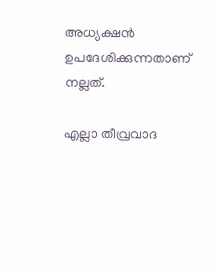അധ്യക്ഷന്‍ ഉപദേശിക്കുന്നതാണ് നല്ലത്.

എല്ലാ തീവ്രവാദ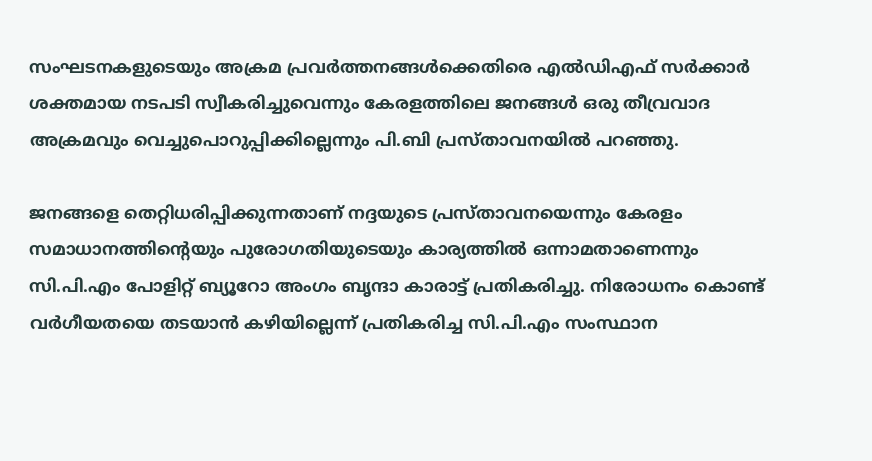സംഘടനകളുടെയും അക്രമ പ്രവര്‍ത്തനങ്ങള്‍ക്കെതിരെ എല്‍ഡിഎഫ് സര്‍ക്കാര്‍ ശക്തമായ നടപടി സ്വീകരിച്ചുവെന്നും കേരളത്തിലെ ജനങ്ങള്‍ ഒരു തീവ്രവാദ അക്രമവും വെച്ചുപൊറുപ്പിക്കില്ലെന്നും പി.ബി പ്രസ്താവനയില്‍ പറഞ്ഞു.

ജനങ്ങളെ തെറ്റിധരിപ്പിക്കുന്നതാണ് നദ്ദയുടെ പ്രസ്താവനയെന്നും കേരളം സമാധാനത്തിന്‍റെയും പുരോഗതിയുടെയും കാര്യത്തില്‍ ഒന്നാമതാണെന്നും സി.പി.എം പോളിറ്റ് ബ്യൂറോ അംഗം ബൃന്ദാ കാരാട്ട് പ്രതികരിച്ചു. നിരോധനം കൊണ്ട് വര്‍ഗീയതയെ തടയാന്‍ ക‍ഴിയില്ലെന്ന് പ്രതികരിച്ച സി.പി.എം സംസ്ഥാന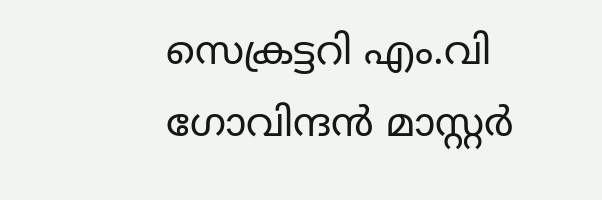സെക്രട്ടറി എം.വി ഗോവിന്ദന്‍ മാസ്റ്റര്‍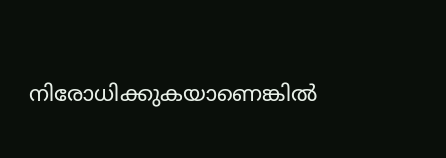നിരോധിക്കുകയാണെങ്കില്‍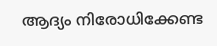ആദ്യം നിരോധിക്കേണ്ട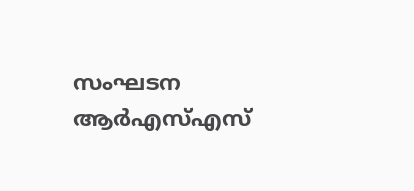സംഘടന ആര്‍എസ്‌എസ്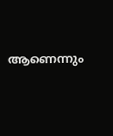ആണെന്നും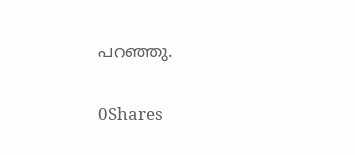പറഞ്ഞു.

0Shares